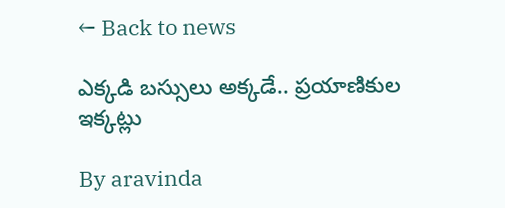← Back to news

ఎక్కడి బస్సులు అక్కడే.. ప్రయాణికుల ఇక్కట్లు

By aravinda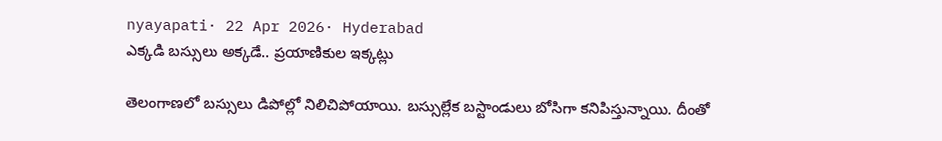nyayapati· 22 Apr 2026· Hyderabad
ఎక్కడి బస్సులు అక్కడే.. ప్రయాణికుల ఇక్కట్లు

తెలంగాణలో బస్సులు డిపోల్లో నిలిచిపోయాయి. బస్సుల్లేక బస్టాండులు బోసిగా కనిపిస్తున్నాయి. దీంతో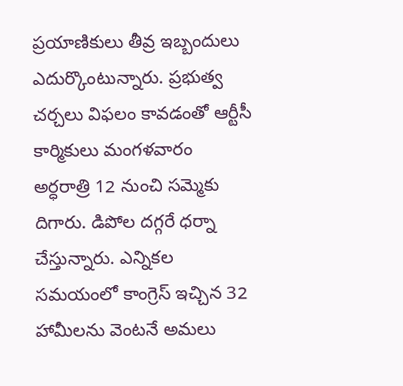ప్రయాణికులు తీవ్ర ఇబ్బందులు ఎదుర్కొంటున్నారు. ప్రభుత్వ చర్చలు విఫలం కావడంతో ఆర్టీసీ కార్మికులు మంగళవారం అర్ధరాత్రి 12 నుంచి సమ్మెకు దిగారు. డిపోల దగ్గరే ధర్నా చేస్తున్నారు. ఎన్నికల సమయంలో కాంగ్రెస్ ఇచ్చిన 32 హామీలను వెంటనే అమలు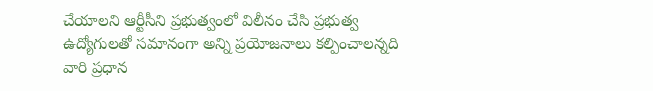చేయాలని ఆర్టీసీని ప్రభుత్వంలో విలీనం చేసి ప్రభుత్వ ఉద్యోగులతో సమానంగా అన్ని ప్రయోజనాలు కల్పించాలన్నది వారి ప్రధాన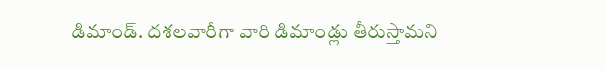డిమాండ్. దశలవారీగా వారి డిమాండ్లు తీరుస్తామని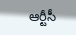ఆర్టీసీ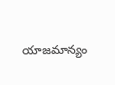యాజమాన్యం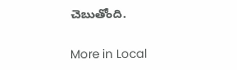చెబుతోంది.

More in Local